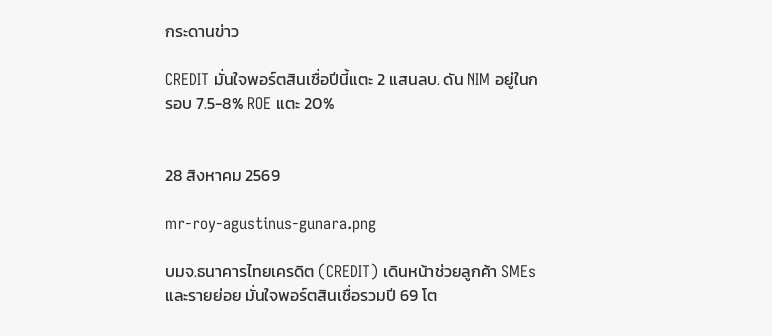กระดานข่าว

CREDIT มั่นใจพอร์ตสินเชื่อปีนี้แตะ 2 แสนลบ. ดัน NIM อยู่ในกรอบ 7.5-8% ROE แตะ 20%


28 สิงหาคม 2569

mr-roy-agustinus-gunara.png

บมจ.ธนาคารไทยเครดิต (CREDIT) เดินหน้าช่วยลูกค้า SMEsและรายย่อย มั่นใจพอร์ตสินเชื่อรวมปี 69 โต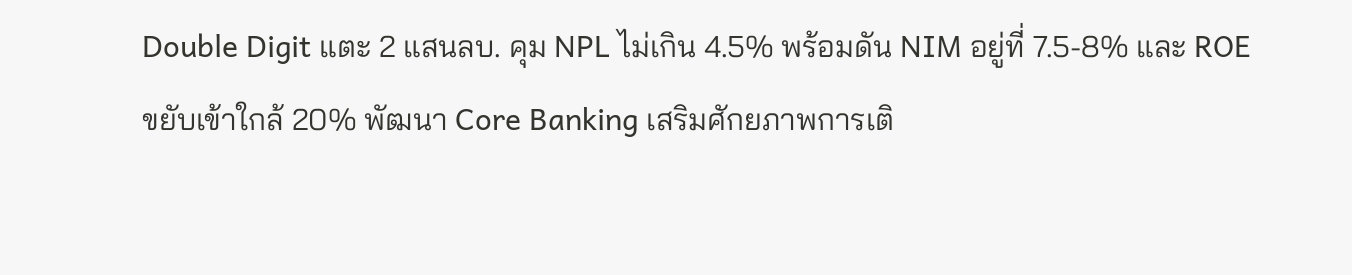Double Digit แตะ 2 แสนลบ. คุม NPL ไม่เกิน 4.5% พร้อมดัน NIM อยู่ที่ 7.5-8% และ ROE ขยับเข้าใกล้ 20% พัฒนา Core Banking เสริมศักยภาพการเติ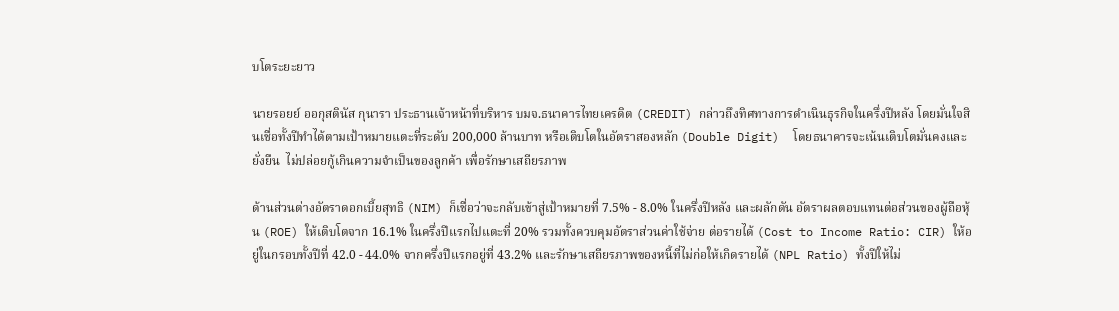บโตระยะยาว

นายรอยย์ ออกุสตินัส กุนารา ประธานเจ้าหน้าที่บริหาร บมจ.ธนาคารไทยเครดิต (CREDIT) กล่าวถึงทิศทางการดำเนินธุรกิจในครึ่งปีหลัง โดยมั่นใจสินเชื่อทั้งปีทำได้ตามเป้าหมายแตะที่ระดับ 200,000 ล้านบาท หรือเติบโตในอัตราสองหลัก (Double Digit)  โดยธนาคารจะเน้นเติบโตมั่นคงและยั่งยืน  ไม่ปล่อยกู้เกินความจำเป็นของลูกค้า เพื่อรักษาเสถียรภาพ

ด้านส่วนต่างอัตราดอกเบี้ยสุทธิ (NIM) ก็เชื่อว่าจะกลับเข้าสู่เป้าหมายที่ 7.5% - 8.0% ในครึ่งปีหลัง และผลักดัน อัตราผลตอบแทนต่อส่วนของผู้ถือหุ้น (ROE) ให้เติบโตจาก 16.1% ในครึ่งปีแรกไปแตะที่ 20% รวมทั้งควบคุมอัตราส่วนค่าใช้จ่าย ต่อรายได้ (Cost to Income Ratio: CIR) ให้อยู่ในกรอบทั้งปีที่ 42.0 - 44.0% จากครึ่งปีแรกอยู่ที่ 43.2% และรักษาเสถียรภาพของหนี้ที่ไม่ก่อให้เกิดรายได้ (NPL Ratio) ทั้งปีให้ไม่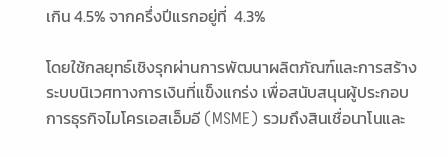เกิน 4.5% จากครึ่งปีแรกอยู่ที่  4.3%

โดยใช้กลยุทธ์เชิงรุกผ่านการพัฒนาผลิตภัณฑ์และการสร้างระบบนิเวศทางการเงินที่แข็งแกร่ง เพื่อสนับสนุนผู้ประกอบการธุรกิจไมโครเอสเอ็มอี (MSME) รวมถึงสินเชื่อนาโนและ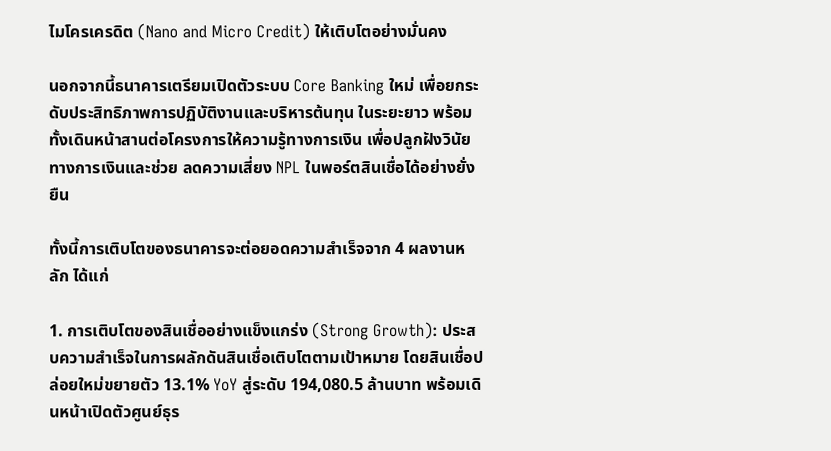ไมโครเครดิต (Nano and Micro Credit) ให้เติบโตอย่างมั่นคง

นอกจากนี้ธนาคารเตรียมเปิดตัวระบบ Core Banking ใหม่ เพื่อยกระดับประสิทธิภาพการปฏิบัติงานและบริหารต้นทุน ในระยะยาว พร้อมทั้งเดินหน้าสานต่อโครงการให้ความรู้ทางการเงิน เพื่อปลูกฝังวินัยทางการเงินและช่วย ลดความเสี่ยง NPL ในพอร์ตสินเชื่อได้อย่างยั่งยืน

ทั้งนี้การเติบโตของธนาคารจะต่อยอดความสำเร็จจาก 4 ผลงานหลัก ได้แก่

1. การเติบโตของสินเชื่ออย่างแข็งแกร่ง (Strong Growth): ประสบความสำเร็จในการผลักดันสินเชื่อเติบโตตามเป้าหมาย โดยสินเชื่อปล่อยใหม่ขยายตัว 13.1% YoY สู่ระดับ 194,080.5 ล้านบาท พร้อมเดินหน้าเปิดตัวศูนย์ธุร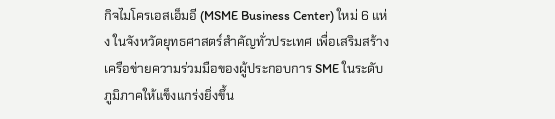กิจไมโครเอสเอ็มอี (MSME Business Center) ใหม่ 6 แห่ง ในจังหวัดยุทธศาสตร์สำคัญทั่วประเทศ เพื่อเสริมสร้างเครือข่ายความร่วมมือของผู้ประกอบการ SME ในระดับภูมิภาคให้แข็งแกร่งยิ่งขึ้น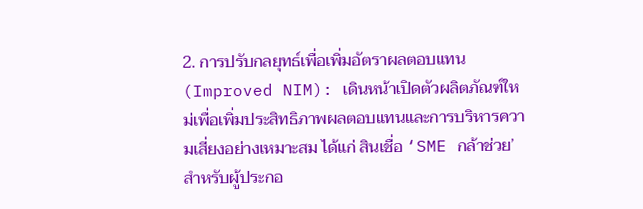2. การปรับกลยุทธ์เพื่อเพิ่มอัตราผลตอบแทน (Improved NIM): เดินหน้าเปิดตัวผลิตภัณฑ์ใหม่เพื่อเพิ่มประสิทธิภาพผลตอบแทนและการบริหารความเสี่ยงอย่างเหมาะสม ได้แก่ สินเชื่อ ‘SME กล้าช่วย’ สำหรับผู้ประกอ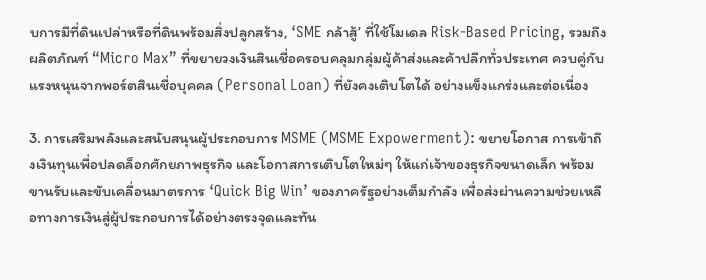บการมีที่ดินเปล่าหรือที่ดินพร้อมสิ่งปลูกสร้าง, ‘SME กล้าสู้’ ที่ใช้โมเดล Risk-Based Pricing, รวมถึงผลิตภัณฑ์ “Micro Max” ที่ขยายวงเงินสินเชื่อครอบคลุมกลุ่มผู้ค้าส่งและค้าปลีกทั่วประเทศ ควบคู่กับแรงหนุนจากพอร์ตสินเชื่อบุคคล (Personal Loan) ที่ยังคงเติบโตได้ อย่างแข็งแกร่งและต่อเนื่อง

3. การเสริมพลังและสนับสนุนผู้ประกอบการ MSME (MSME Expowerment): ขยายโอกาส การเข้าถึงเงินทุนเพื่อปลดล็อกศักยภาพธุรกิจ และโอกาสการเติบโตใหม่ๆ ให้แก่เจ้าของธุรกิจขนาดเล็ก พร้อมขานรับและขับเคลื่อนมาตรการ ‘Quick Big Win’ ของภาครัฐอย่างเต็มกำลัง เพื่อส่งผ่านความช่วยเหลือทางการเงินสู่ผู้ประกอบการได้อย่างตรงจุดและทัน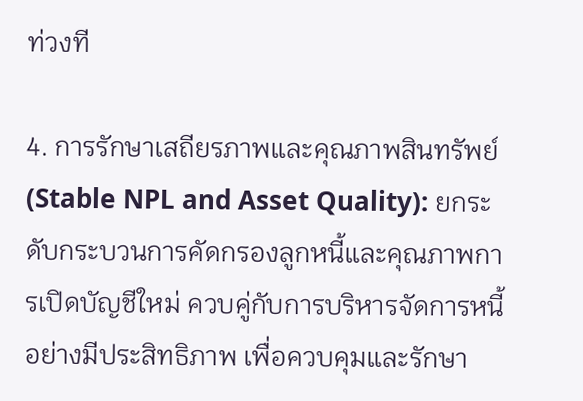ท่วงที

4. การรักษาเสถียรภาพและคุณภาพสินทรัพย์ (Stable NPL and Asset Quality): ยกระดับกระบวนการคัดกรองลูกหนี้และคุณภาพการเปิดบัญชีใหม่ ควบคู่กับการบริหารจัดการหนี้อย่างมีประสิทธิภาพ เพื่อควบคุมและรักษา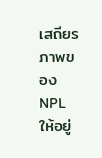เสถียรภาพของ NPL ให้อยู่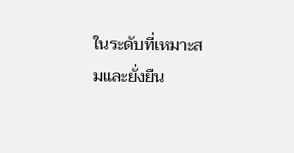ในระดับที่เหมาะสมและยั่งยืน